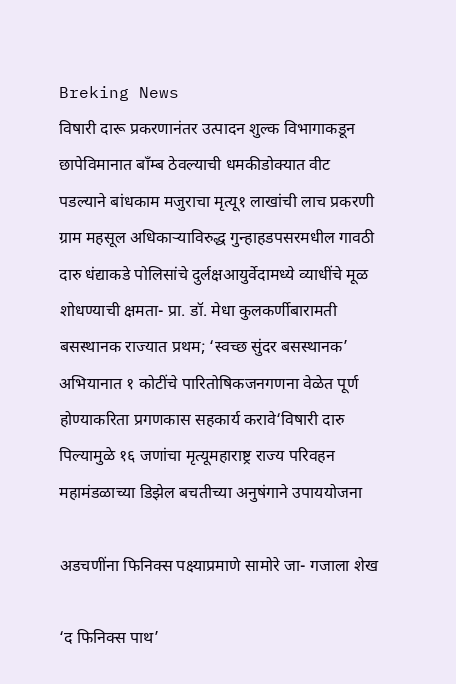Breking News
विषारी दारू प्रकरणानंतर उत्पादन शुल्क विभागाकडून छापेविमानात बाँम्ब ठेवल्याची धमकीडोक्यात वीट पडल्याने बांधकाम मजुराचा मृत्यू१ लाखांची लाच प्रकरणी ग्राम महसूल अधिकाऱ्याविरुद्ध गुन्हाहडपसरमधील गावठी दारु धंद्याकडे पोलिसांचे दुर्लक्षआयुर्वेदामध्ये व्याधींचे मूळ शोधण्याची क्षमता- प्रा. डॉ. मेधा कुलकर्णीबारामती बसस्थानक राज्यात प्रथम; ‘स्वच्छ सुंदर बसस्थानक’ अभियानात १ कोटींचे पारितोषिकजनगणना वेळेत पूर्ण होण्याकरिता प्रगणकास सहकार्य करावे‘विषारी दारु पिल्यामुळे १६ जणांचा मृत्यूमहाराष्ट्र राज्य परिवहन महामंडळाच्या डिझेल बचतीच्या अनुषंगाने उपाययोजना

अडचणींना फिनिक्स पक्ष्याप्रमाणे सामोरे जा- गजाला शेख

‘द फिनिक्स पाथ’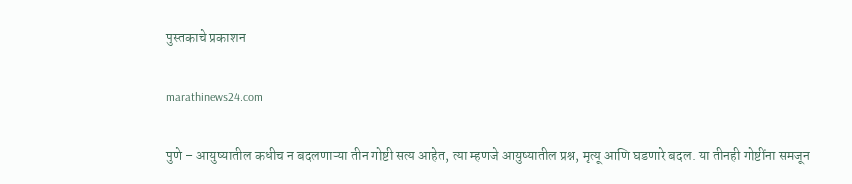पुस्तकाचे प्रकाशन

marathinews24.com

पुणे – आयुष्यातील कधीच न बदलणाऱ्या तीन गोष्टी सत्य आहेत, त्या म्हणजे आयुष्यातील प्रश्न, मृत्यू आणि घडणारे बदल. या तीनही गोष्टींना समजून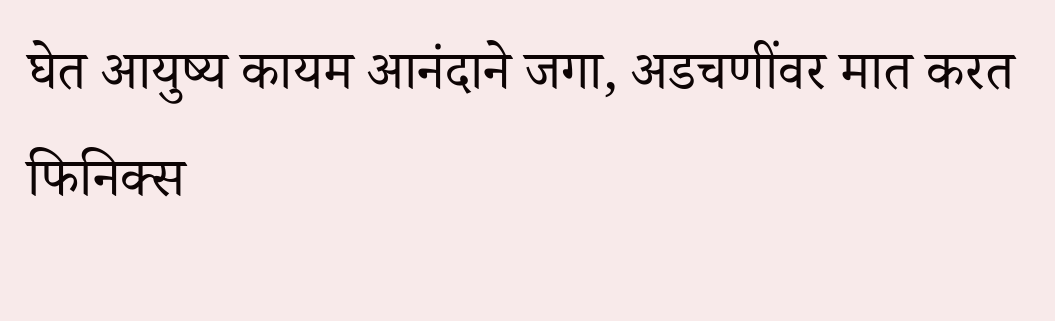घेत आयुष्य कायम आनंदाने जगा, अडचणींवर मात करत फिनिक्स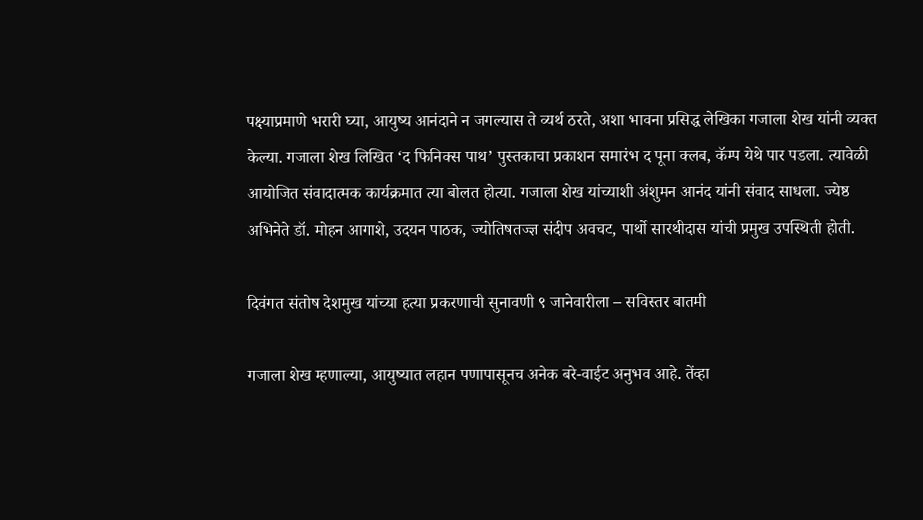पक्ष्याप्रमाणे भरारी घ्या, आयुष्य आनंदाने न जगल्यास ते व्यर्थ ठरते, अशा भावना प्रसिद्ध लेखिका गजाला शेख यांनी व्यक्त केल्या. गजाला शेख लिखित ‘द फिनिक्स पाथ’ पुस्तकाचा प्रकाशन समारंभ द पूना क्लब, कॅम्प येथे पार पडला. त्यावेळी आयोजित संवादात्मक कार्यक्रमात त्या बोलत होत्या. गजाला शेख यांच्याशी अंशुमन आनंद यांनी संवाद साधला. ज्येष्ठ अभिनेते डॉ. मोहन आगाशे, उदयन पाठक, ज्योतिषतज्ज्ञ संदीप अवचट, पार्थो सारथीदास यांची प्रमुख उपस्थिती होती.

दिवंगत संतोष देशमुख यांच्या हत्या प्रकरणाची सुनावणी ९ जानेवारीला – सविस्तर बातमी

गजाला शेख म्हणाल्या, आयुष्यात लहान पणापासूनच अनेक बरे-वाईट अनुभव आहे. तेंव्हा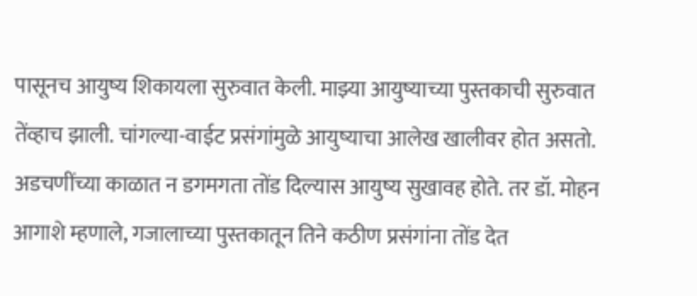पासूनच आयुष्य शिकायला सुरुवात केली. माझ्या आयुष्याच्या पुस्तकाची सुरुवात तेंव्हाच झाली. चांगल्या-वाईट प्रसंगांमुळे आयुष्याचा आलेख खालीवर होत असतो. अडचणींच्या काळात न डगमगता तोंड दिल्यास आयुष्य सुखावह होते. तर डॉ. मोहन आगाशे म्हणाले, गजालाच्या पुस्तकातून तिने कठीण प्रसंगांना तोंड देत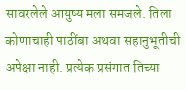सावरलेले आयुष्य मला समजले. तिला कोणाचाही पाठींबा अथवा सहानुभूतीची अपेक्षा नाही. प्रत्येक प्रसंगात तिच्या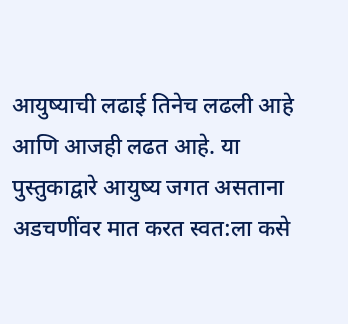आयुष्याची लढाई तिनेच लढली आहे आणि आजही लढत आहे. या पुस्तुकाद्वारे आयुष्य जगत असताना अडचणींवर मात करत स्वत:ला कसे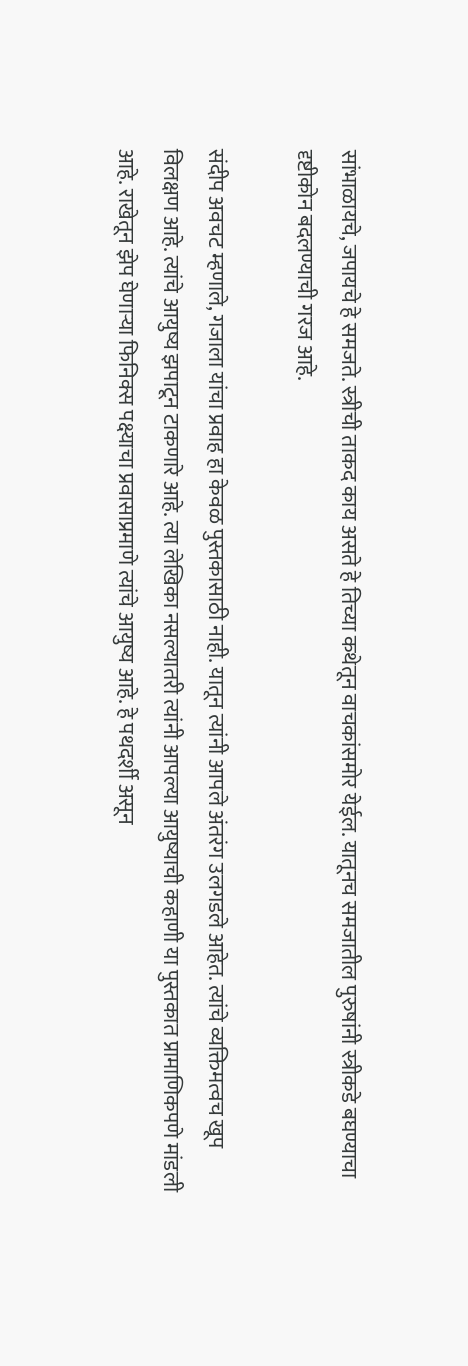सांभाळायचे, जपायचे हे समजते. स्त्रीची ताकद काय असते हे तिच्या कथेतून वाचकांसमोर येईल. यातूनच समजातील पुरुषांनी स्त्रीकडे बघण्याचा दृष्टीकोन बदलण्याची गरज आहे.

संदीप अवचट म्हणाले, गजाला यांचा प्रवाह हा केवळ पुस्तकासाठी नाही. यातून त्यांनी आपले अंतरंग उलगडले आहेत. त्यांचे व्यक्तिमत्वच खूप विलक्षण आहे. त्यांचे आयुष्य झपाटून टाकणारे आहे. त्या लेखिका नसल्यातरी त्यांनी आपल्या आयुष्याची कहाणी या पुस्तकात प्रामाणिकपणे मांडली आहे. राखेतून झेप घेणाऱ्या फिनिक्स पक्ष्याचा प्रवासाप्रमाणे त्यांचे आयुष्य आहे. हे पथदर्शी असून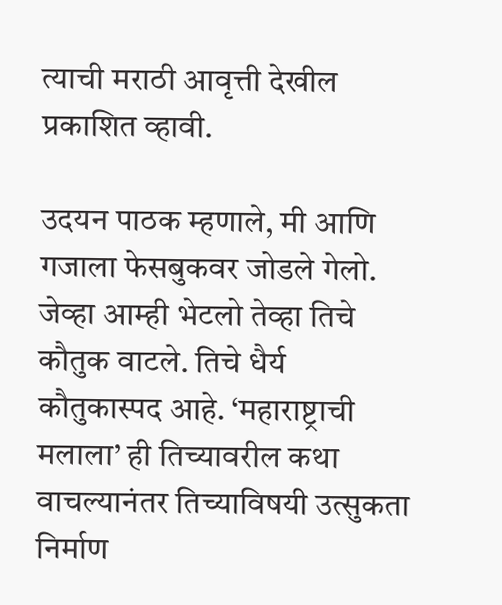त्याची मराठी आवृत्ती देखील प्रकाशित व्हावी.

उदयन पाठक म्हणाले, मी आणि गजाला फेसबुकवर जोडले गेलो. जेव्हा आम्ही भेटलो तेव्हा तिचे कौतुक वाटले. तिचे धैर्य कौतुकास्पद आहे. ‘महाराष्ट्राची मलाला’ ही तिच्यावरील कथा वाचल्यानंतर तिच्याविषयी उत्सुकता निर्माण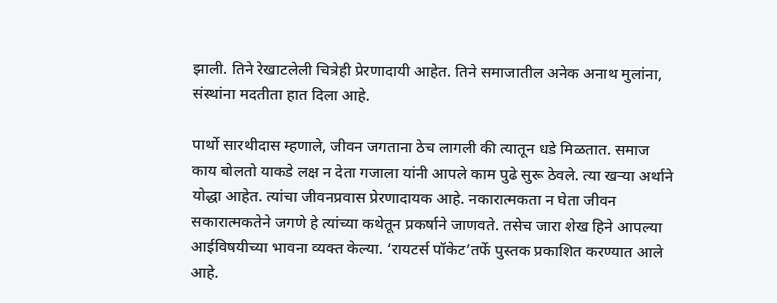झाली. तिने रेखाटलेली चित्रेही प्रेरणादायी आहेत. तिने समाजातील अनेक अनाथ मुलांना, संस्थांना मदतीता हात दिला आहे.

पार्थो सारथीदास म्हणाले, जीवन जगताना ठेच लागली की त्यातून धडे मिळतात. समाज काय बोलतो याकडे लक्ष न देता गजाला यांनी आपले काम पुढे सुरू ठेवले. त्या खऱ्या अर्थाने योद्धा आहेत. त्यांचा जीवनप्रवास प्रेरणादायक आहे. नकारात्मकता न घेता जीवन सकारात्मकतेने जगणे हे त्यांच्या कथेतून प्रकर्षाने जाणवते. तसेच जारा शेख हिने आपल्या आईविषयीच्या भावना व्यक्त केल्या. ‘रायटर्स पॉकेट’तर्फे पुस्तक प्रकाशित करण्यात आले आहे.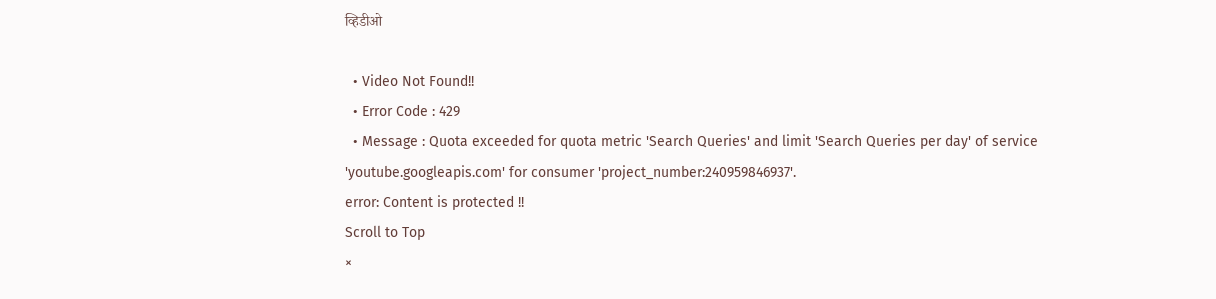व्हिडीओ

  • Video Not Found!!
  • Error Code : 429
  • Message : Quota exceeded for quota metric 'Search Queries' and limit 'Search Queries per day' of service 'youtube.googleapis.com' for consumer 'project_number:240959846937'.
error: Content is protected !!
Scroll to Top
×